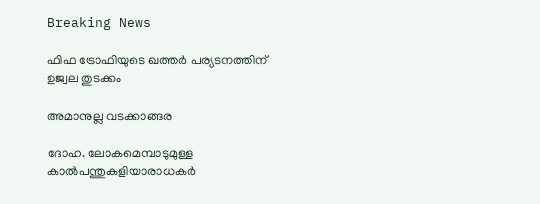Breaking News

ഫിഫ ട്രോഫിയുടെ ഖത്തര്‍ പര്യടനത്തിന് ഉജ്വല തുടക്കം

അമാനുല്ല വടക്കാങ്ങര

ദോഹ. ലോകമെമ്പാടുമുള്ള കാല്‍പന്തുകളിയാരാധകര്‍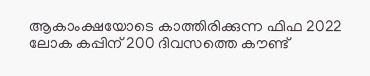ആകാംക്ഷയോടെ കാത്തിരിക്കുന്ന ഫിഫ 2022 ലോക കപ്പിന് 200 ദിവസത്തെ കൗണ്ട്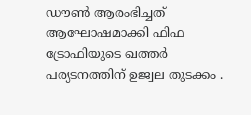ഡൗണ്‍ ആരംഭിച്ചത് ആഘോഷമാക്കി ഫിഫ ട്രോഫിയുടെ ഖത്തര്‍ പര്യടനത്തിന് ഉജ്വല തുടക്കം .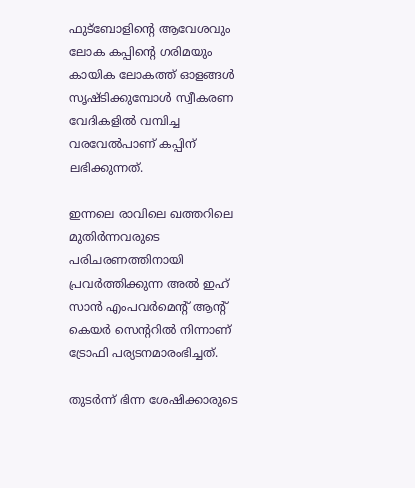ഫുട്‌ബോളിന്റെ ആവേശവും ലോക കപ്പിന്റെ ഗരിമയും കായിക ലോകത്ത് ഓളങ്ങള്‍ സൃഷ്ടിക്കുമ്പോള്‍ സ്വീകരണ വേദികളില്‍ വമ്പിച്ച വരവേല്‍പാണ് കപ്പിന് ലഭിക്കുന്നത്.

ഇന്നലെ രാവിലെ ഖത്തറിലെ മുതിര്‍ന്നവരുടെ പരിചരണത്തിനായി പ്രവര്‍ത്തിക്കുന്ന അല്‍ ഇഹ് സാന്‍ എംപവര്‍മെന്റ് ആന്റ് കെയര്‍ സെന്ററില്‍ നിന്നാണ് ട്രോഫി പര്യടനമാരംഭിച്ചത്.

തുടര്‍ന്ന് ഭിന്ന ശേഷിക്കാരുടെ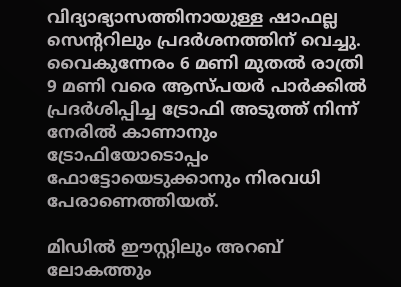വിദ്യാഭ്യാസത്തിനായുള്ള ഷാഫല്ല സെന്ററിലും പ്രദര്‍ശനത്തിന് വെച്ചു. വൈകുന്നേരം 6 മണി മുതല്‍ രാത്രി 9 മണി വരെ ആസ്പയര്‍ പാര്‍ക്കില്‍ പ്രദര്‍ശിപ്പിച്ച ട്രോഫി അടുത്ത് നിന്ന് നേരില്‍ കാണാനും ട്രോഫിയോടൊപ്പം ഫോട്ടോയെടുക്കാനും നിരവധി പേരാണെത്തിയത്.

മിഡില്‍ ഈസ്റ്റിലും അറബ് ലോകത്തും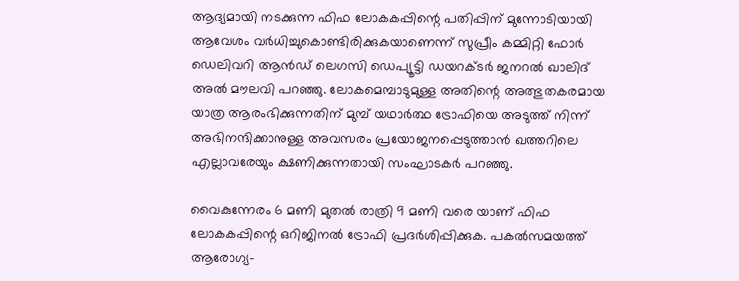ആദ്യമായി നടക്കുന്ന ഫിഫ ലോകകപ്പിന്റെ പതിപ്പിന് മുന്നോടിയായി ആവേശം വര്‍ധിച്ചുകൊണ്ടിരിക്കുകയാണെന്ന് സുപ്രീം കമ്മിറ്റി ഫോര്‍ ഡെലിവറി ആന്‍ഡ് ലെഗസി ഡെപ്യൂട്ടി ഡയറക്ടര്‍ ജനറല്‍ ഖാലിദ് അല്‍ മൗലവി പറഞ്ഞു. ലോകമെമ്പാടുമുള്ള അതിന്റെ അത്ഭുതകരമായ യാത്ര ആരംഭിക്കുന്നതിന് മുമ്പ് യഥാര്‍ത്ഥ ട്രോഫിയെ അടുത്ത് നിന്ന് അഭിനന്ദിക്കാനുള്ള അവസരം പ്രയോജനപ്പെടുത്താന്‍ ഖത്തറിലെ എല്ലാവരേയും ക്ഷണിക്കുന്നതായി സംഘാടകര്‍ പറഞ്ഞു.

വൈകുന്നേരം 6 മണി മുതല്‍ രാത്രി 9 മണി വരെ യാണ് ഫിഫ ലോകകപ്പിന്റെ ഒറിജിനല്‍ ട്രോഫി പ്രദര്‍ശിപ്പിക്കുക. പകല്‍സമയത്ത് ആരോഗ്യ-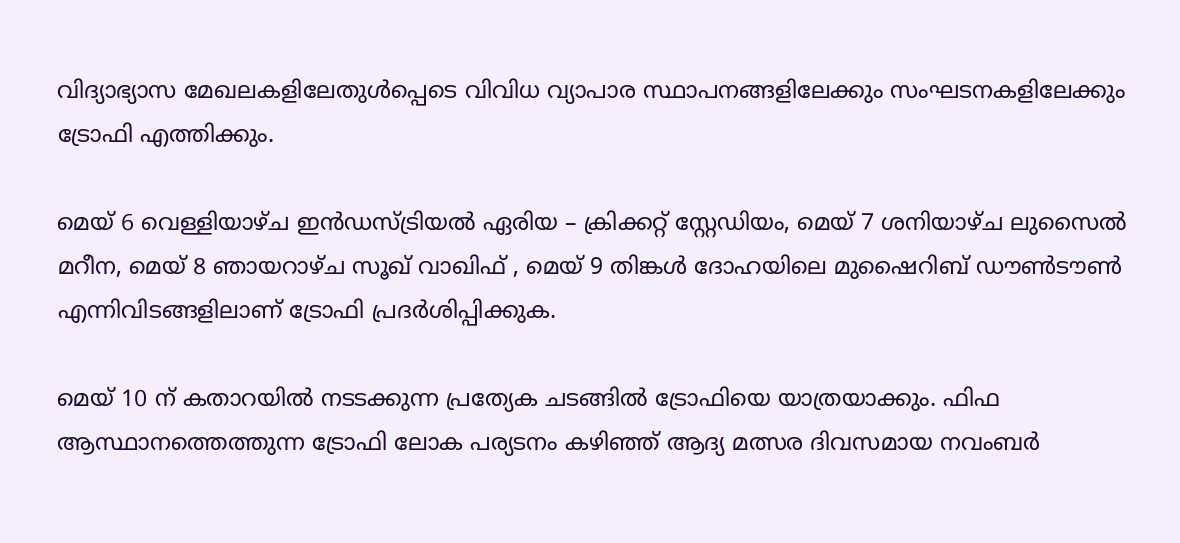വിദ്യാഭ്യാസ മേഖലകളിലേതുള്‍പ്പെടെ വിവിധ വ്യാപാര സ്ഥാപനങ്ങളിലേക്കും സംഘടനകളിലേക്കും ട്രോഫി എത്തിക്കും.

മെയ് 6 വെള്ളിയാഴ്ച ഇന്‍ഡസ്ട്രിയല്‍ ഏരിയ – ക്രിക്കറ്റ് സ്റ്റേഡിയം, മെയ് 7 ശനിയാഴ്ച ലുസൈല്‍ മറീന, മെയ് 8 ഞായറാഴ്ച സൂഖ് വാഖിഫ് , മെയ് 9 തിങ്കള്‍ ദോഹയിലെ മുഷൈറിബ് ഡൗണ്‍ടൗണ്‍ എന്നിവിടങ്ങളിലാണ് ട്രോഫി പ്രദര്‍ശിപ്പിക്കുക.

മെയ് 10 ന് കതാറയില്‍ നടടക്കുന്ന പ്രത്യേക ചടങ്ങില്‍ ട്രോഫിയെ യാത്രയാക്കും. ഫിഫ ആസ്ഥാനത്തെത്തുന്ന ട്രോഫി ലോക പര്യടനം കഴിഞ്ഞ് ആദ്യ മത്സര ദിവസമായ നവംബര്‍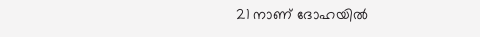21 നാണ് ദോഹയില്‍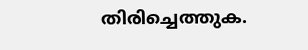തിരിച്ചെത്തുക.